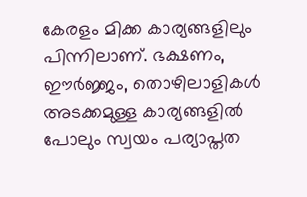കേരളം മിക്ക കാര്യങ്ങളിലും പിന്നിലാണ്. ഭക്ഷണം, ഈര്‍ജ്ജം, തൊഴിലാളികള്‍ അടക്കമുള്ള കാര്യങ്ങളില്‍ പോലും സ്വയം പര്യാപ്തത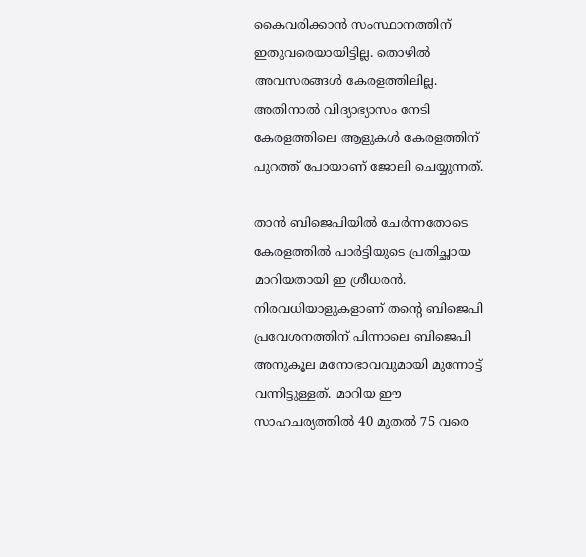കൈവരിക്കാന്‍ സംസ്ഥാനത്തിന് ഇതുവരെയായിട്ടില്ല. തൊഴില്‍ അവസരങ്ങള്‍ കേരളത്തിലില്ല. അതിനാല്‍ വിദ്യാഭ്യാസം നേടി കേരളത്തിലെ ആളുകള്‍ കേരളത്തിന് പുറത്ത് പോയാണ് ജോലി ചെയ്യുന്നത്.

താന്‍ ബിജെപിയില്‍ ചേര്‍ന്നതോടെ കേരളത്തില്‍ പാര്‍ട്ടിയുടെ പ്രതിച്ഛായ മാറിയതായി ഇ ശ്രീധരന്‍. നിരവധിയാളുകളാണ് തന്‍റെ ബിജെപി പ്രവേശനത്തിന് പിന്നാലെ ബിജെപി അനുകൂല മനോഭാവവുമായി മുന്നോട്ട് വന്നിട്ടുള്ളത്. മാറിയ ഈ സാഹചര്യത്തില്‍ 40 മുതല്‍ 75 വരെ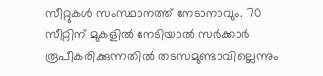സീറ്റുകള്‍ സംസ്ഥാനത്ത് നേടാനാവും. 70 സീറ്റിന് മുകളില്‍ നേടിയാല്‍ സര്‍ക്കാര്‍ രൂപീകരിക്കുന്നതില്‍ തടസമുണ്ടാവില്ലെന്നും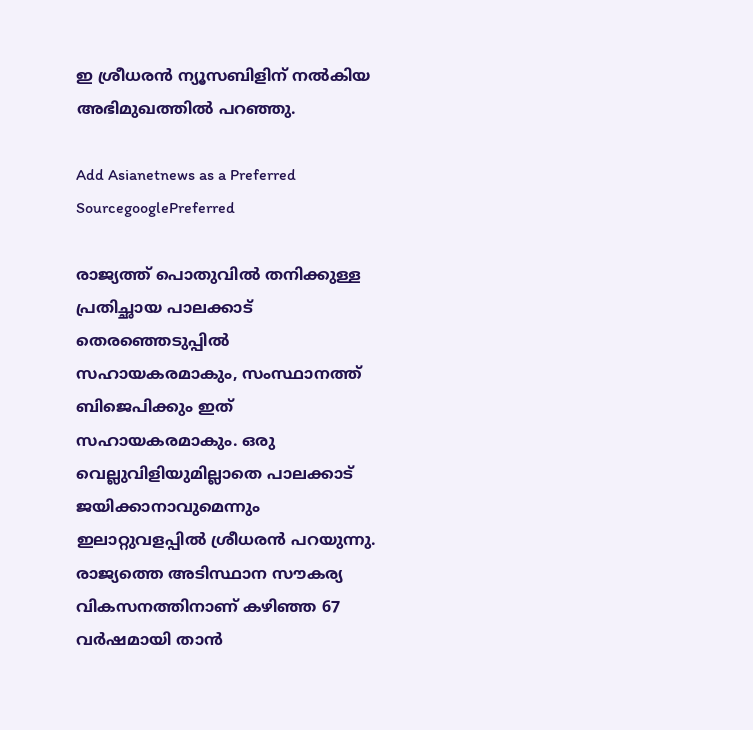ഇ ശ്രീധരന്‍ ന്യൂസബിളിന് നല്‍കിയ അഭിമുഖത്തില്‍ പറഞ്ഞു.

Add Asianetnews as a Preferred SourcegooglePreferred

രാജ്യത്ത് പൊതുവില്‍ തനിക്കുള്ള പ്രതിച്ഛായ പാലക്കാട് തെരഞ്ഞെടുപ്പില്‍ സഹായകരമാകും, സംസ്ഥാനത്ത് ബിജെപിക്കും ഇത് സഹായകരമാകും. ഒരു വെല്ലുവിളിയുമില്ലാതെ പാലക്കാട് ജയിക്കാനാവുമെന്നും ഇലാറ്റുവളപ്പില്‍ ശ്രീധരന്‍ പറയുന്നു. രാജ്യത്തെ അടിസ്ഥാന സൗകര്യ വികസനത്തിനാണ് കഴിഞ്ഞ 67 വര്‍ഷമായി താന്‍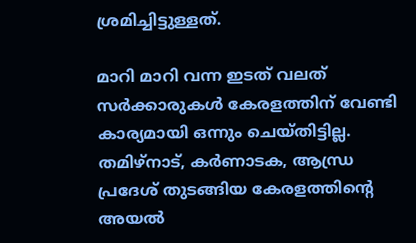ശ്രമിച്ചിട്ടുള്ളത്.

മാറി മാറി വന്ന ഇടത് വലത് സര്‍ക്കാരുകള്‍ കേരളത്തിന് വേണ്ടി കാര്യമായി ഒന്നും ചെയ്തിട്ടില്ല. തമിഴ്നാട്, കര്‍ണാടക, ആന്ധ്ര പ്രദേശ് തുടങ്ങിയ കേരളത്തിന്‍റെ അയല്‍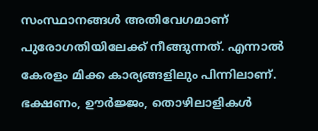സംസ്ഥാനങ്ങള്‍ അതിവേഗമാണ് പുരോഗതിയിലേക്ക് നീങ്ങുന്നത്. എന്നാല്‍ കേരളം മിക്ക കാര്യങ്ങളിലും പിന്നിലാണ്. ഭക്ഷണം, ഊര്‍ജ്ജം, തൊഴിലാളികള്‍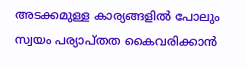അടക്കമുള്ള കാര്യങ്ങളില്‍ പോലും സ്വയം പര്യാപ്തത കൈവരിക്കാന്‍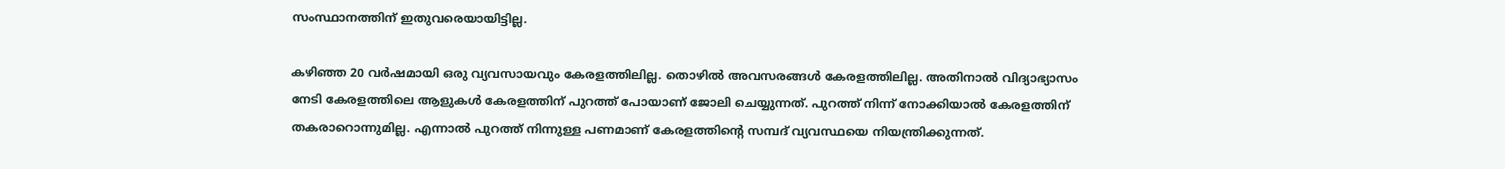സംസ്ഥാനത്തിന് ഇതുവരെയായിട്ടില്ല.

കഴിഞ്ഞ 20 വര്‍ഷമായി ഒരു വ്യവസായവും കേരളത്തിലില്ല. തൊഴില്‍ അവസരങ്ങള്‍ കേരളത്തിലില്ല. അതിനാല്‍ വിദ്യാഭ്യാസം നേടി കേരളത്തിലെ ആളുകള്‍ കേരളത്തിന് പുറത്ത് പോയാണ് ജോലി ചെയ്യുന്നത്. പുറത്ത് നിന്ന് നോക്കിയാല്‍ കേരളത്തിന് തകരാറൊന്നുമില്ല. എന്നാല്‍ പുറത്ത് നിന്നുള്ള പണമാണ് കേരളത്തിന്‍റെ സമ്പദ് വ്യവസ്ഥയെ നിയന്ത്രിക്കുന്നത്.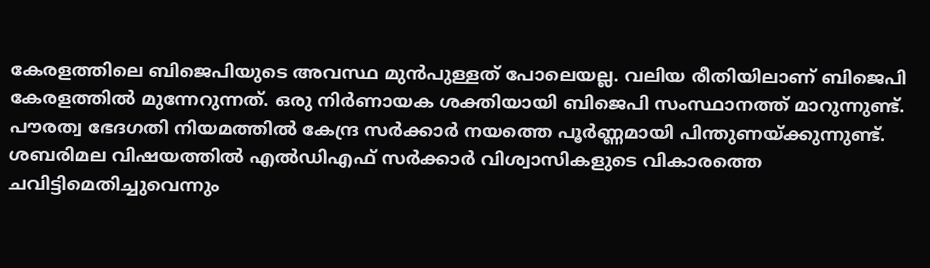കേരളത്തിലെ ബിജെപിയുടെ അവസ്ഥ മുന്‍പുള്ളത് പോലെയല്ല. വലിയ രീതിയിലാണ് ബിജെപി കേരളത്തില്‍ മുന്നേറുന്നത്. ഒരു നിര്‍ണായക ശക്തിയായി ബിജെപി സംസ്ഥാനത്ത് മാറുന്നുണ്ട്. പൗരത്വ ഭേദഗതി നിയമത്തില്‍ കേന്ദ്ര സര്‍ക്കാര്‍ നയത്തെ പൂര്‍ണ്ണമായി പിന്തുണയ്ക്കുന്നുണ്ട്. ശബരിമല വിഷയത്തില്‍ എല്‍ഡിഎഫ് സര്‍ക്കാര്‍ വിശ്വാസികളുടെ വികാരത്തെ ചവിട്ടിമെതിച്ചുവെന്നും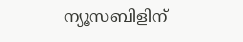ന്യൂസബിളിന്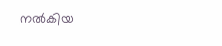നല്‍കിയ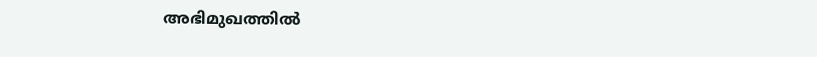അഭിമുഖത്തില്‍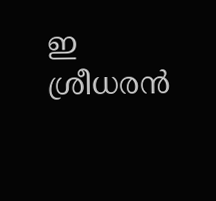ഇ ശ്രീധരന്‍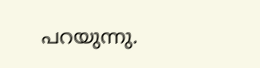പറയുന്നു.